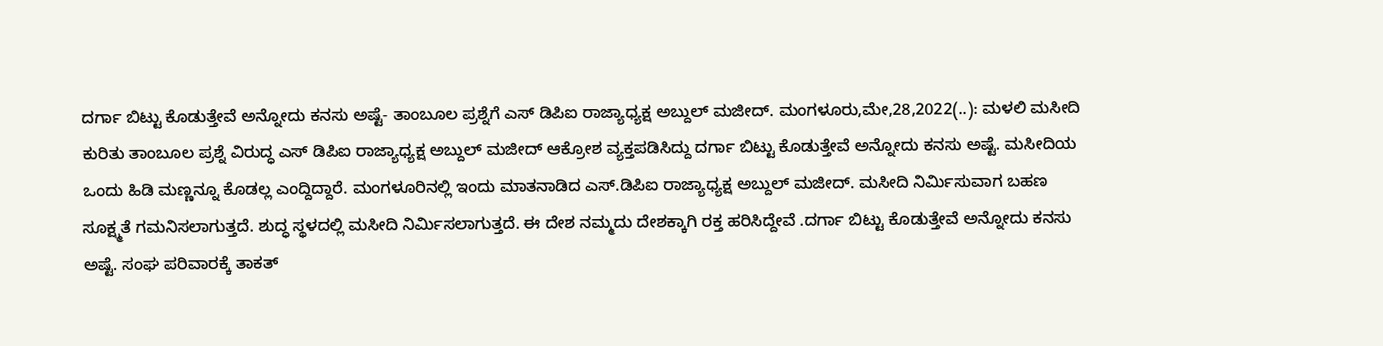ದರ್ಗಾ ಬಿಟ್ಟು ಕೊಡುತ್ತೇವೆ ಅನ್ನೋದು ಕನಸು ಅಷ್ಟೆ- ತಾಂಬೂಲ ಪ್ರಶ್ನೆಗೆ ಎಸ್ ಡಿಪಿಐ ರಾಜ್ಯಾಧ್ಯಕ್ಷ ಅಬ್ದುಲ್ ಮಜೀದ್. ಮಂಗಳೂರು,ಮೇ,28,2022(..): ಮಳಲಿ ಮಸೀದಿ ಕುರಿತು ತಾಂಬೂಲ ಪ್ರಶ್ನೆ ವಿರುದ್ಧ ಎಸ್ ಡಿಪಿಐ ರಾಜ್ಯಾಧ್ಯಕ್ಷ ಅಬ್ದುಲ್ ಮಜೀದ್ ಆಕ್ರೋಶ ವ್ಯಕ್ತಪಡಿಸಿದ್ದು ದರ್ಗಾ ಬಿಟ್ಟು ಕೊಡುತ್ತೇವೆ ಅನ್ನೋದು ಕನಸು ಅಷ್ಟೆ. ಮಸೀದಿಯ ಒಂದು ಹಿಡಿ ಮಣ್ಣನ್ನೂ ಕೊಡಲ್ಲ ಎಂದ್ದಿದ್ದಾರೆ. ಮಂಗಳೂರಿನಲ್ಲಿ ಇಂದು ಮಾತನಾಡಿದ ಎಸ್.ಡಿಪಿಐ ರಾಜ್ಯಾಧ್ಯಕ್ಷ ಅಬ್ದುಲ್ ಮಜೀದ್. ಮಸೀದಿ ನಿರ್ಮಿಸುವಾಗ ಬಹಣ ಸೂಕ್ಷ್ಮತೆ ಗಮನಿಸಲಾಗುತ್ತದೆ. ಶುದ‍್ಧ ಸ್ಥಳದಲ್ಲಿ ಮಸೀದಿ ನಿರ್ಮಿಸಲಾಗುತ್ತದೆ. ಈ ದೇಶ ನಮ್ಮದು ದೇಶಕ್ಕಾಗಿ ರಕ್ತ ಹರಿಸಿದ್ದೇವೆ .ದರ್ಗಾ ಬಿಟ್ಟು ಕೊಡುತ್ತೇವೆ ಅನ್ನೋದು ಕನಸು ಅಷ್ಟೆ. ಸಂಘ ಪರಿವಾರಕ್ಕೆ ತಾಕತ್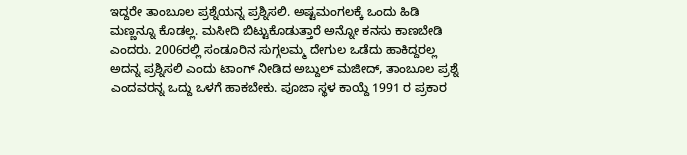ಇದ್ದರೇ ತಾಂಬೂಲ ಪ್ರಶ್ನೆಯನ್ನ ಪ್ರಶ್ನಿಸಲಿ. ಅಷ್ಟಮಂಗಲಕ್ಕೆ ಒಂದು ಹಿಡಿ ಮಣ್ಣನ್ನೂ ಕೊಡಲ್ಲ. ಮಸೀದಿ ಬಿಟ್ಟುಕೊಡುತ್ತಾರೆ ಅನ್ನೋ ಕನಸು ಕಾಣಬೇಡಿ ಎಂದರು. 2006ರಲ್ಲಿ ಸಂಡೂರಿನ ಸುಗ್ಗಲಮ್ಮ ದೇಗುಲ ಒಡೆದು ಹಾಕಿದ್ದರಲ್ಲ ಅದನ್ನ ಪ್ರಶ್ನಿಸಲಿ ಎಂದು ಟಾಂಗ್ ನೀಡಿದ ಅಬ್ದುಲ್ ಮಜೀದ್, ತಾಂಬೂಲ ಪ್ರಶ್ನೆ ಎಂದವರನ್ನ ಒದ್ದು ಒಳಗೆ ಹಾಕಬೇಕು. ಪೂಜಾ ಸ್ಥಳ ಕಾಯ್ದೆ 1991 ರ ಪ್ರಕಾರ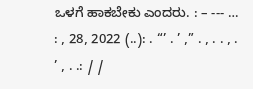ಒಳಗೆ ಹಾಕಬೇಕು ಎಂದರು. : – --- … : , 28, 2022 (..): . “’ . ’ ,” . , . . , . ’ , . .: / /